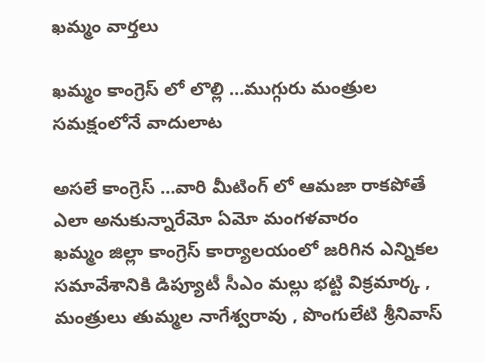ఖమ్మం వార్తలు

ఖమ్మం కాంగ్రెస్ లో లొల్లి …ముగ్గురు మంత్రుల సమక్షంలోనే వాదులాట

అసలే కాంగ్రెస్ …వారి మీటింగ్ లో ఆమజా రాకపోతే ఎలా అనుకున్నారేమో ఏమో మంగళవారం
ఖమ్మం జిల్లా కాంగ్రెస్ కార్యాలయంలో జరిగిన ఎన్నికల సమావేశానికి డిప్యూటీ సీఎం మల్లు భట్టి విక్రమార్క , మంత్రులు తుమ్మల నాగేశ్వరావు , పొంగులేటి శ్రీనివాస్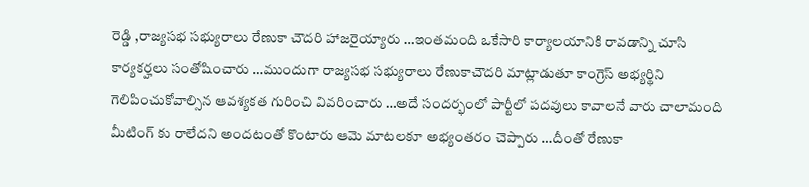రెడ్డి ,రాజ్యసభ సభ్యురాలు రేణుకా చౌదరి హాజరైయ్యారు …ఇంతమంది ఒకేసారి కార్యాలయానికి రావడాన్ని చూసి కార్యకర్హలు సంతోషించారు …ముందుగా రాజ్యసభ సభ్యురాలు రేణుకాచౌదరి మాట్లాడుతూ కాంగ్రెస్ అభ్యర్థిని గెలిపించుకోవాల్సిన ఆవశ్యకత గురించి వివరించారు …అదే సందర్భంలో పార్టీలో పదవులు కావాలనే వారు చాలామంది మీటింగ్ కు రాలేదని అందటంతో కొంటారు ఆమె మాటలకూ అభ్యంతరం చెప్పారు …దీంతో రేణుకా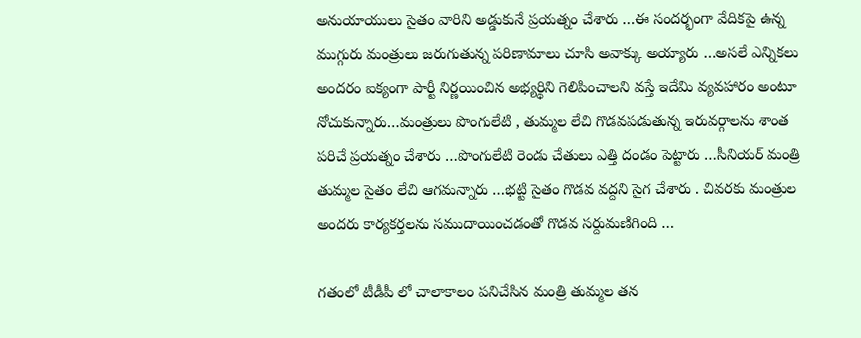అనుయాయులు సైతం వారిని అడ్డుకునే ప్రయత్నం చేశారు …ఈ సందర్భంగా వేదికపై ఉన్న ముగ్గురు మంత్రులు జరుగుతున్న పరిణామాలు చూసి అవాక్కు అయ్యారు …అసలే ఎన్నికలు అందరం ఐక్యంగా పార్టీ నిర్ణయించిన అభ్యర్థిని గెలిపించాలని వస్తే ఇదేమి వ్యవహారం అంటూ నోచుకున్నారు…మంత్రులు పొంగులేటి , తుమ్మల లేచి గొడవపడుతున్న ఇరువర్గాలను శాంత పరిచే ప్రయత్నం చేశారు …పొంగులేటి రెండు చేతులు ఎత్తి దండం పెట్టారు …సీనియర్ మంత్రి తుమ్మల సైతం లేచి ఆగమన్నారు …భట్టి సైతం గొడవ వద్దని సైగ చేశారు . చివరకు మంత్రుల అందరు కార్యకర్తలను సముదాయించడంతో గొడవ సర్దుమణిగింది …

గతంలో టీడీపీ లో చాలాకాలం పనిచేసిన మంత్రి తుమ్మల తన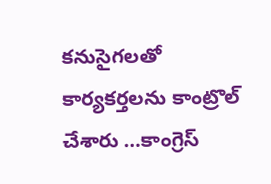కనుసైగలతో కార్యకర్తలను కాంట్రొల్ చేశారు …కాంగ్రెస్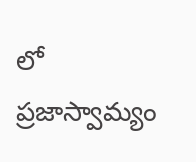లో ప్రజాస్వామ్యం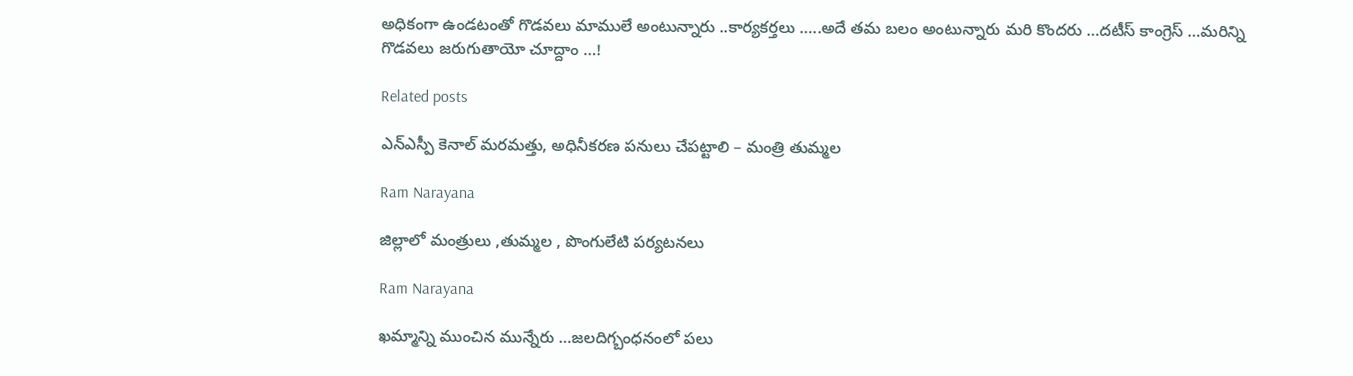అధికంగా ఉండటంతో గొడవలు మాములే అంటున్నారు ..కార్యకర్తలు …..అదే తమ బలం అంటున్నారు మరి కొందరు …దటీస్ కాంగ్రెస్ …మరిన్ని గొడవలు జరుగుతాయో చూద్దాం …!

Related posts

ఎన్ఎస్పీ కెనాల్ మరమత్తు, అధినీకరణ పనులు చేపట్టాలి – మంత్రి తుమ్మల

Ram Narayana

జిల్లాలో మంత్రులు ,తుమ్మల , పొంగులేటి పర్యటనలు

Ram Narayana

ఖమ్మాన్ని ముంచిన మున్నేరు …జలదిగ్బంధనంలో పలు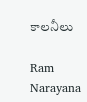కాలనీలు

Ram Narayana